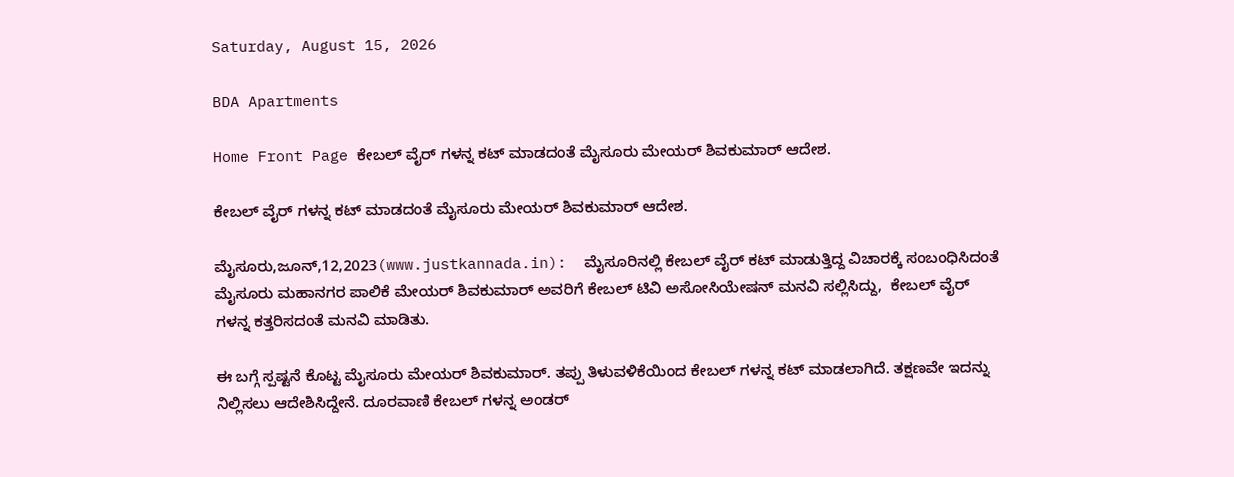Saturday, August 15, 2026

BDA Apartments

Home Front Page ಕೇಬಲ್ ವೈರ್ ಗಳನ್ನ ಕಟ್ ಮಾಡದಂತೆ ಮೈಸೂರು ಮೇಯರ್ ಶಿವಕುಮಾರ್ ಆದೇಶ.

ಕೇಬಲ್ ವೈರ್ ಗಳನ್ನ ಕಟ್ ಮಾಡದಂತೆ ಮೈಸೂರು ಮೇಯರ್ ಶಿವಕುಮಾರ್ ಆದೇಶ.

ಮೈಸೂರು,ಜೂನ್,12,2023(www.justkannada.in):  ಮೈಸೂರಿನಲ್ಲಿ ಕೇಬಲ್ ವೈರ್ ಕಟ್ ಮಾಡುತ್ತಿದ್ದ ವಿಚಾರಕ್ಕೆ ಸಂಬಂಧಿಸಿದಂತೆ ಮೈಸೂರು ಮಹಾನಗರ ಪಾಲಿಕೆ ಮೇಯರ್ ಶಿವಕುಮಾರ್ ಅವರಿಗೆ ಕೇಬಲ್ ಟಿವಿ ಅಸೋಸಿಯೇಷನ್ ಮನವಿ ಸಲ್ಲಿಸಿದ್ದು,  ಕೇಬಲ್ ವೈರ್ ಗಳನ್ನ ಕತ್ತರಿಸದಂತೆ ಮನವಿ ಮಾಡಿತು.

ಈ ಬಗ್ಗೆ ಸ್ಪಷ್ಟನೆ ಕೊಟ್ಟ ಮೈಸೂರು ಮೇಯರ್ ಶಿವಕುಮಾರ್. ತಪ್ಪು ತಿಳುವಳಿಕೆಯಿಂದ ಕೇಬಲ್ ಗಳನ್ನ ಕಟ್ ಮಾಡಲಾಗಿದೆ. ತಕ್ಷಣವೇ ಇದನ್ನು ನಿಲ್ಲಿಸಲು ಆದೇಶಿಸಿದ್ದೇನೆ. ದೂರವಾಣಿ ಕೇಬಲ್ ಗಳನ್ನ ಅಂಡರ್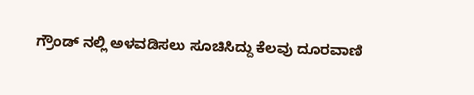ಗ್ರೌಂಡ್ ನಲ್ಲಿ ಅಳವಡಿಸಲು ಸೂಚಿಸಿದ್ದು ಕೆಲವು ದೂರವಾಣಿ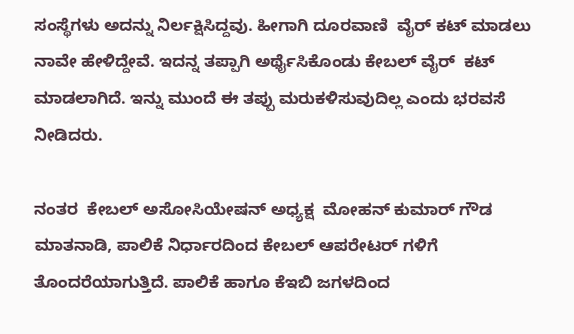ಸಂಸ್ಥೆಗಳು ಅದನ್ನು ನಿರ್ಲಕ್ಷಿಸಿದ್ದವು. ಹೀಗಾಗಿ ದೂರವಾಣಿ  ವೈರ್ ಕಟ್ ಮಾಡಲು ನಾವೇ ಹೇಳಿದ್ದೇವೆ. ಇದನ್ನ ತಪ್ಪಾಗಿ ಅರ್ಥೈಸಿಕೊಂಡು ಕೇಬಲ್ ವೈರ್  ಕಟ್ ಮಾಡಲಾಗಿದೆ. ಇನ್ನು ಮುಂದೆ ಈ ತಪ್ಪು ಮರುಕಳಿಸುವುದಿಲ್ಲ ಎಂದು ಭರವಸೆ ನೀಡಿದರು.

ನಂತರ  ಕೇಬಲ್ ಅಸೋಸಿಯೇಷನ್ ಅಧ್ಯಕ್ಷ  ಮೋಹನ್ ಕುಮಾರ್ ಗೌಡ ಮಾತನಾಡಿ, ಪಾಲಿಕೆ ನಿರ್ಧಾರದಿಂದ ಕೇಬಲ್ ಆಪರೇಟರ್ ಗಳಿಗೆ ತೊಂದರೆಯಾಗುತ್ತಿದೆ. ಪಾಲಿಕೆ ಹಾಗೂ ಕೆಇಬಿ ಜಗಳದಿಂದ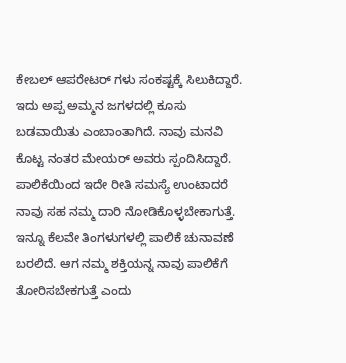ಕೇಬಲ್ ಆಪರೇಟರ್ ಗಳು ಸಂಕಷ್ಟಕ್ಕೆ ಸಿಲುಕಿದ್ದಾರೆ. ಇದು ಅಪ್ಪ ಅಮ್ಮನ ಜಗಳದಲ್ಲಿ ಕೂಸು ಬಡವಾಯಿತು ಎಂಬಾಂತಾಗಿದೆ. ನಾವು ಮನವಿ ಕೊಟ್ಟ ನಂತರ ಮೇಯರ್ ಅವರು ಸ್ಪಂದಿಸಿದ್ದಾರೆ. ಪಾಲಿಕೆಯಿಂದ ಇದೇ ರೀತಿ ಸಮಸ್ಯೆ ಉಂಟಾದರೆ ನಾವು ಸಹ ನಮ್ಮ ದಾರಿ ನೋಡಿಕೊಳ್ಳಬೇಕಾಗುತ್ತೆ. ಇನ್ನೂ ಕೆಲವೇ ತಿಂಗಳುಗಳಲ್ಲಿ ಪಾಲಿಕೆ ಚುನಾವಣೆ ಬರಲಿದೆ. ಆಗ ನಮ್ಮ ಶಕ್ತಿಯನ್ನ ನಾವು ಪಾಲಿಕೆಗೆ ತೋರಿಸಬೇಕಗುತ್ತೆ ಎಂದು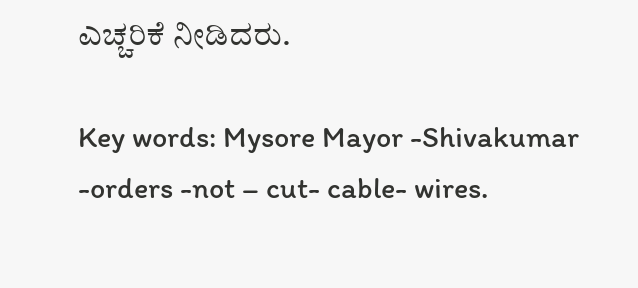ಎಚ್ಚರಿಕೆ ನೀಡಿದರು.

Key words: Mysore Mayor -Shivakumar -orders -not – cut- cable- wires.